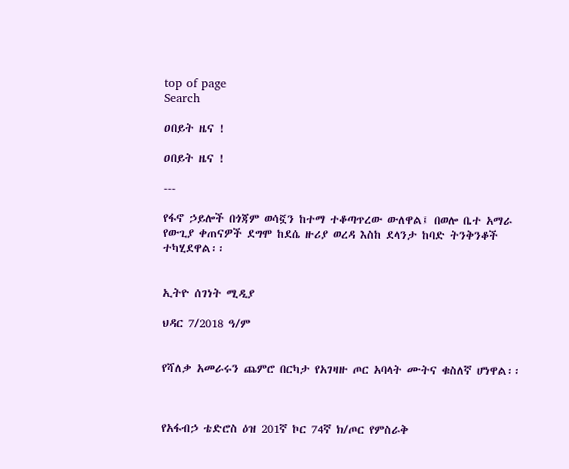top of page
Search

ዐበይት ዜና !

ዐበይት ዜና !

---

የፋኖ ኃይሎች በጎጃም ወሳኟን ከተማ ተቆጣጥረው ውለዋል፤ በወሎ ቤተ አማራ የውጊያ ቀጠናዎች ደግሞ ከደሴ ዙሪያ ወረዳ እስከ ደላንታ ከባድ ትንቅንቆች ተካሂደዋል፡፡


ኢትዮ ሰገነት ሚዲያ

ህዳር 7/2018 ዓ/ም


የሻለቃ አመራሩን ጨምሮ በርካታ የአገዛዙ ጦር አባላት ሙትና ቁስለኛ ሆነዋል፡፡



የአፋብኃ ቴድሮስ ዕዝ 201ኛ ኮር 74ኛ ክ/ጦር የምስራቅ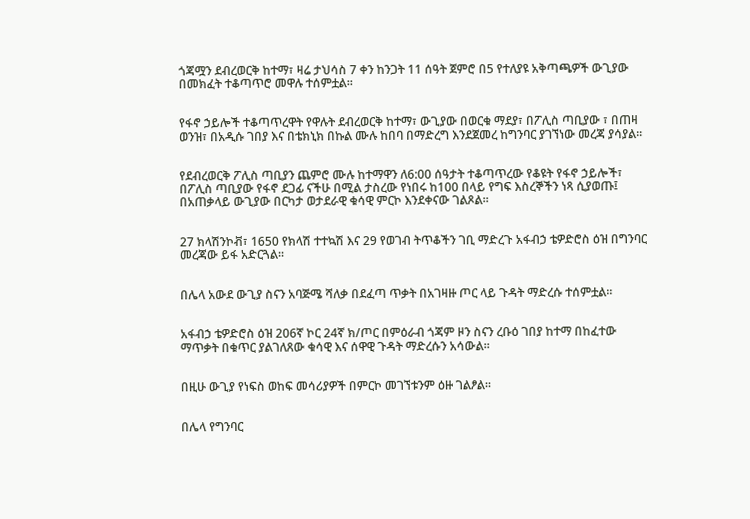ጎጃሟን ደብረወርቅ ከተማ፣ ዛሬ ታህሳስ 7 ቀን ከንጋት 11 ሰዓት ጀምሮ በ5 የተለያዩ አቅጣጫዎች ውጊያው በመክፈት ተቆጣጥሮ መዋሉ ተሰምቷል፡፡


የፋኖ ኃይሎች ተቆጣጥረዋት የዋሉት ደብረወርቅ ከተማ፣ ውጊያው በወርቁ ማደያ፣ በፖሊስ ጣቢያው ፣ በጠዛ ወንዝ፣ በአዲሱ ገበያ እና በቴክኒክ በኩል ሙሉ ከበባ በማድረግ እንደጀመረ ከግንባር ያገኘነው መረጃ ያሳያል፡፡


የደብረወርቅ ፖሊስ ጣቢያን ጨምሮ ሙሉ ከተማዋን ለ6:00 ሰዓታት ተቆጣጥረው የቆዩት የፋኖ ኃይሎች፣ በፖሊስ ጣቢያው የፋኖ ደጋፊ ናችሁ በሚል ታስረው የነበሩ ከ100 በላይ የግፍ እስረኞችን ነጻ ሲያወጡ፤ በአጠቃላይ ውጊያው በርካታ ወታደራዊ ቁሳዊ ምርኮ እንደቀናው ገልጾል፡፡


27 ክላሽንኮቭ፣ 1650 የክላሽ ተተኳሽ እና 29 የወገብ ትጥቆችን ገቢ ማድረጉ አፋብኃ ቴዎድሮስ ዕዝ በግንባር መረጃው ይፋ አድርጓል፡፡


በሌላ አውደ ውጊያ ስናን አባጅሜ ሻለቃ በደፈጣ ጥቃት በአገዛዙ ጦር ላይ ጉዳት ማድረሱ ተሰምቷል፡፡


አፋብኃ ቴዎድሮስ ዕዝ 206ኛ ኮር 24ኛ ክ/ጦር በምዕራብ ጎጃም ዞን ስናን ረቡዕ ገበያ ከተማ በከፈተው ማጥቃት በቁጥር ያልገለጸው ቁሳዊ እና ሰዋዊ ጉዳት ማድረሱን አሳውል፡፡


በዚሁ ውጊያ የነፍስ ወከፍ መሳሪያዎች በምርኮ መገኘቱንም ዕዙ ገልፆል፡፡


በሌላ የግንባር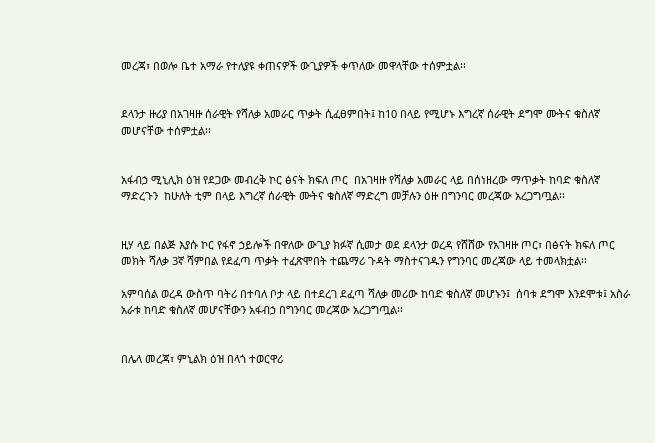መረጃ፣ በወሎ ቤተ አማራ የተለያዩ ቀጠናዎች ውጊያዎች ቀጥለው መዋላቸው ተሰምቷል፡፡


ደላንታ ዙሪያ በአገዛዙ ሰራዊት የሻለቃ አመራር ጥቃት ሲፈፀምበት፤ ከ10 በላይ የሚሆኑ እግረኛ ሰራዊት ደግሞ ሙትና ቁስለኛ መሆናቸው ተሰምቷል፡፡


አፋብኃ ሚኒሊክ ዕዝ የደጋው መብረቅ ኮር ፅናት ክፍለ ጦር  በአገዛዙ የሻለቃ አመራር ላይ በሰነዘረው ማጥቃት ከባድ ቁስለኛ ማድረጉን  ከሁለት ቲም በላይ እግረኛ ሰራዊት ሙትና ቁስለኛ ማድረግ መቻሉን ዕዙ በግንባር መረጃው አረጋግጧል፡፡


ዚሃ ላይ በልጅ እያሱ ኮር የፋኖ ኃይሎች በዋለው ውጊያ ክፉኛ ሲመታ ወደ ደላንታ ወረዳ የሸሸው የአገዛዙ ጦር፣ በፅናት ክፍለ ጦር መክት ሻለቃ 3ኛ ሻምበል የደፈጣ ጥቃት ተፈጽሞበት ተጨማሪ ጉዳት ማስተናገዱን የግንባር መረጃው ላይ ተመላክቷል፡፡

አምባሰል ወረዳ ውስጥ ባትሪ በተባለ ቦታ ላይ በተደረገ ደፈጣ ሻለቃ መሪው ከባድ ቁስለኛ መሆኑን፤  ሰባቱ ደግሞ እንደሞቱ፤ አስራ አራቱ ከባድ ቁስለኛ መሆናቸውን አፋብኃ በግንባር መረጃው አረጋግጧል፡፡


በሌላ መረጃ፣ ምኒልክ ዕዝ በላጎ ተወርዋሪ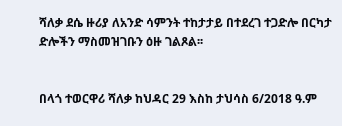ሻለቃ ደሴ ዙሪያ ለአንድ ሳምንት ተከታታይ በተደረገ ተጋድሎ በርካታ ድሎችን ማስመዝገቡን ዕዙ ገልጾል፡፡


በላጎ ተወርዋሪ ሻለቃ ከህዳር 29 እስከ ታህሳስ 6/2018 ዓ.ም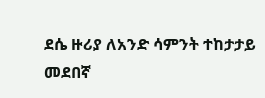ደሴ ዙሪያ ለአንድ ሳምንት ተከታታይ መደበኛ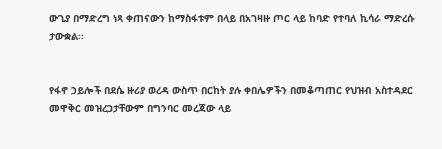ውጊያ በማድረግ ነጻ ቀጠናውን ከማስፋቱም በላይ በአገዛዙ ጦር ላይ ከባድ የተባለ ኪሳራ ማድረሱ ታውቋል፡፡


የፋኖ ኃይሎች በደሴ ዙሪያ ወረዳ ውስጥ በርከት ያሉ ቀበሌዎችን በመቆጣጠር የህዝብ አስተዳደር መዋቅር መዝረጋታቸውም በግንባር መረጃው ላይ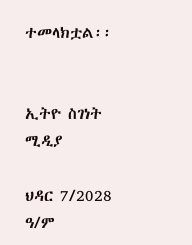ተመላክቷል፡፡


ኢትዮ ስገነት ሚዲያ

ህዳር 7/2028 ዓ/ም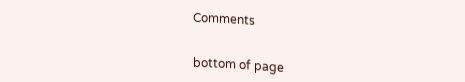Comments


bottom of page